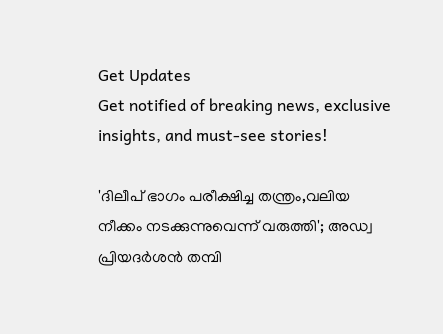Get Updates
Get notified of breaking news, exclusive insights, and must-see stories!

'ദിലീപ് ഭാഗം പരീക്ഷിച്ച തന്ത്രം,വലിയ നീക്കം നടക്കുന്നുവെന്ന് വരുത്തി'; അഡ്വ പ്രിയദർശൻ തമ്പി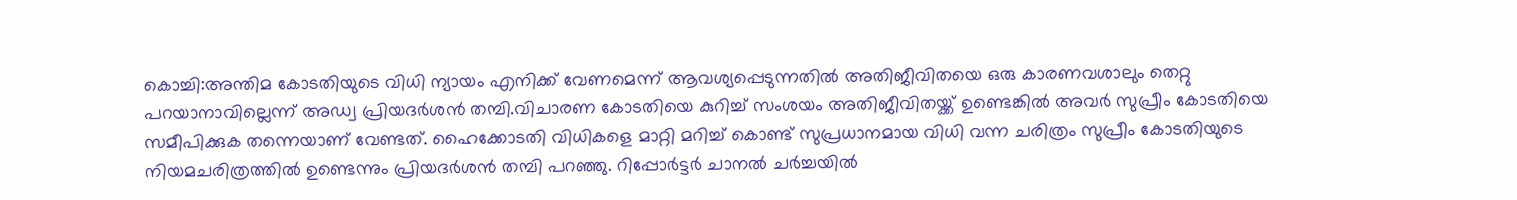കൊച്ചി:അന്തിമ കോടതിയുടെ വിധി ന്യായം എനിക്ക് വേണമെന്ന് ആവശ്യപ്പെടുന്നതിൽ അതിജീവിതയെ ഒരു കാരണവശാലും തെറ്റു പറയാനാവില്ലെന്ന് അഡ്വ പ്രിയദർശൻ തമ്പി.വിചാരണ കോടതിയെ കുറിച്ച് സംശയം അതിജീവിതയ്ക്ക് ഉണ്ടെങ്കിൽ അവർ സുപ്രീം കോടതിയെ സമീപിക്കുക തന്നെയാണ് വേണ്ടത്. ഹൈക്കോടതി വിധികളെ മാറ്റി മറിച്ച് കൊണ്ട് സുപ്രധാനമായ വിധി വന്ന ചരിത്രം സുപ്രീം കോടതിയുടെ നിയമചരിത്രത്തിൽ ഉണ്ടെന്നും പ്രിയദർശൻ തമ്പി പറഞ്ഞു. റിപ്പോർട്ടർ ചാനൽ ചർച്ചയിൽ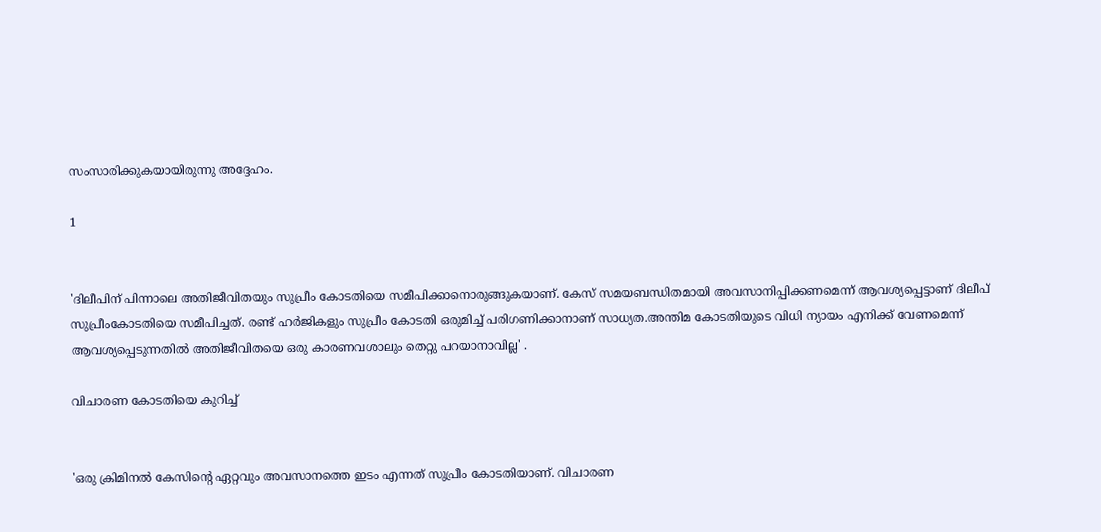സംസാരിക്കുകയായിരുന്നു അദ്ദേഹം.

1


'ദിലീപിന് പിന്നാലെ അതിജീവിതയും സുപ്രീം കോടതിയെ സമീപിക്കാനൊരുങ്ങുകയാണ്. കേസ് സമയബന്ധിതമായി അവസാനിപ്പിക്കണമെന്ന് ആവശ്യപ്പെട്ടാണ് ദിലീപ് സുപ്രീംകോടതിയെ സമീപിച്ചത്. രണ്ട് ഹർജികളും സുപ്രീം കോടതി ഒരുമിച്ച് പരിഗണിക്കാനാണ് സാധ്യത.അന്തിമ കോടതിയുടെ വിധി ന്യായം എനിക്ക് വേണമെന്ന് ആവശ്യപ്പെടുന്നതിൽ അതിജീവിതയെ ഒരു കാരണവശാലും തെറ്റു പറയാനാവില്ല' .

വിചാരണ കോടതിയെ കുറിച്ച്


'ഒരു ക്രിമിനൽ കേസിന്റെ ഏറ്റവും അവസാനത്തെ ഇടം എന്നത് സുപ്രീം കോടതിയാണ്. വിചാരണ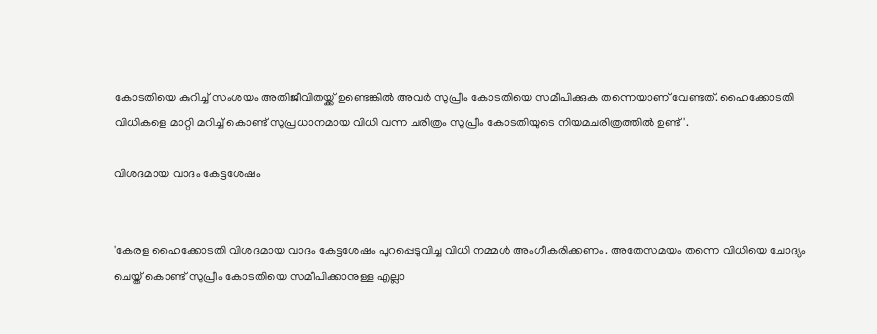കോടതിയെ കുറിച്ച് സംശയം അതിജീവിതയ്ക്ക് ഉണ്ടെങ്കിൽ അവർ സുപ്രീം കോടതിയെ സമീപിക്കുക തന്നെയാണ് വേണ്ടത്. ഹൈക്കോടതി വിധികളെ മാറ്റി മറിച്ച് കൊണ്ട് സുപ്രധാനമായ വിധി വന്ന ചരിത്രം സുപ്രീം കോടതിയുടെ നിയമചരിത്രത്തിൽ ഉണ്ട്'.

വിശദമായ വാദം കേട്ടശേഷം


'കേരള ഹൈക്കോടതി വിശദമായ വാദം കേട്ടശേഷം പുറപ്പെടുവിച്ച വിധി നമ്മൾ അംഗീകരിക്കണം. അതേസമയം തന്നെ വിധിയെ ചോദ്യം ചെയ്ത് കൊണ്ട് സുപ്രീം കോടതിയെ സമീപിക്കാനുള്ള എല്ലാ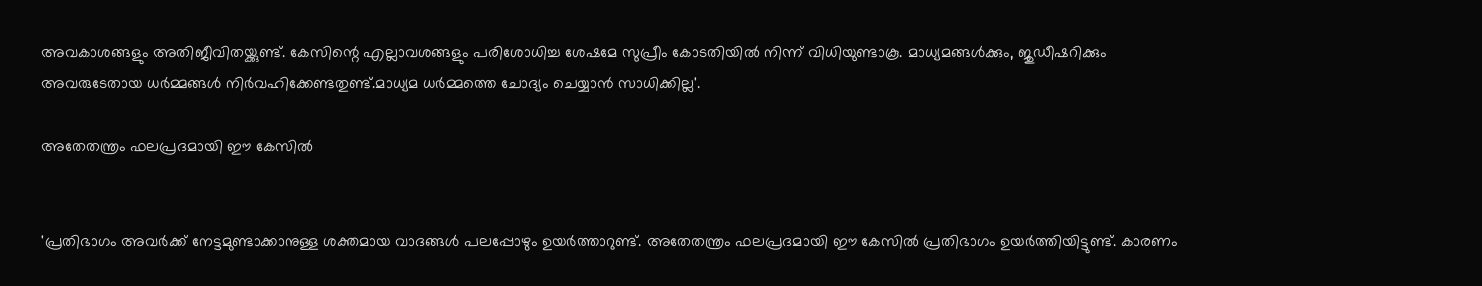അവകാശങ്ങളും അതിജീവിതയ്ക്കുണ്ട്. കേസിന്റെ എല്ലാവശങ്ങളും പരിശോധിച്ച ശേഷമേ സുപ്രീം കോടതിയിൽ നിന്ന് വിധിയുണ്ടാകൂ. മാധ്യമങ്ങൾക്കും, ജുഡീഷറിക്കും അവരുടേതായ ധർമ്മങ്ങൾ നിർവഹിക്കേണ്ടതുണ്ട്.മാധ്യമ ധർമ്മത്തെ ചോദ്യം ചെയ്യാൻ സാധിക്കില്ല'.

അതേതന്ത്രം ഫലപ്രദമായി ഈ കേസിൽ


'പ്രതിഭാഗം അവർക്ക് നേട്ടമുണ്ടാക്കാനുള്ള ശക്തമായ വാദങ്ങൾ പലപ്പോഴും ഉയർത്താറുണ്ട്. അതേതന്ത്രം ഫലപ്രദമായി ഈ കേസിൽ പ്രതിഭാഗം ഉയർത്തിയിട്ടുണ്ട്. കാരണം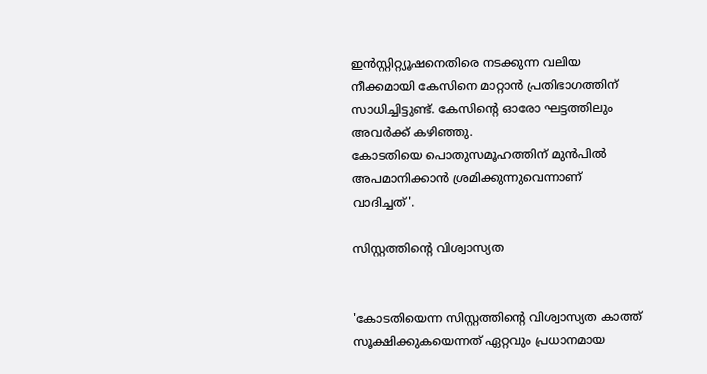ഇൻസ്റ്റിറ്റ്യൂഷനെതിരെ നടക്കുന്ന വലിയ നീക്കമായി കേസിനെ മാറ്റാൻ പ്രതിഭാഗത്തിന് സാധിച്ചിട്ടുണ്ട്. കേസിന്റെ ഓരോ ഘട്ടത്തിലും അവർക്ക് കഴിഞ്ഞു.
കോടതിയെ പൊതുസമൂഹത്തിന് മുൻപിൽ അപമാനിക്കാൻ ശ്രമിക്കുന്നുവെന്നാണ് വാദിച്ചത്'.

സിസ്റ്റത്തിന്റെ വിശ്വാസ്യത


'കോടതിയെന്ന സിസ്റ്റത്തിന്റെ വിശ്വാസ്യത കാത്ത് സൂക്ഷിക്കുകയെന്നത് ഏറ്റവും പ്രധാനമായ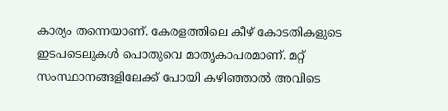കാര്യം തന്നെയാണ്. കേരളത്തിലെ കീഴ് കോടതികളുടെ ഇടപടെലുകൾ പൊതുവെ മാതൃകാപരമാണ്. മറ്റ് സംസ്ഥാനങ്ങളിലേക്ക് പോയി കഴിഞ്ഞാൽ അവിടെ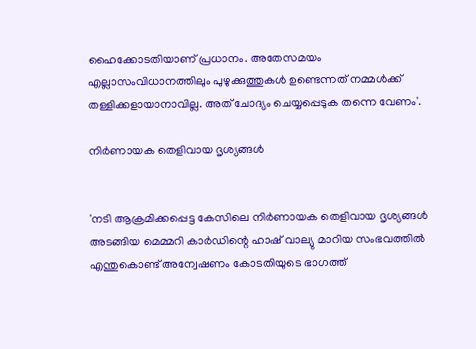ഹൈക്കോടതിയാണ് പ്രധാനം. അതേസമയം എല്ലാസംവിധാനത്തിലും പുഴുക്കുത്തുകൾ ഉണ്ടെന്നത് നമ്മൾക്ക് തള്ളിക്കളായാനാവില്ല. അത് ചോദ്യം ചെയ്യപ്പെടുക തന്നെ വേണം'.

നിർണായക തെളിവായ ദൃശ്യങ്ങൾ


'നടി ആക്രമിക്കപ്പെട്ട കേസിലെ നിർണായക തെളിവായ ദൃശ്യങ്ങൾ അടങ്ങിയ മെമ്മറി കാർഡിന്റെ ഹാഷ് വാല്യു മാറിയ സംഭവത്തിൽ എന്തുകൊണ്ട് അന്വേഷണം കോടതിയുടെ ഭാഗത്ത്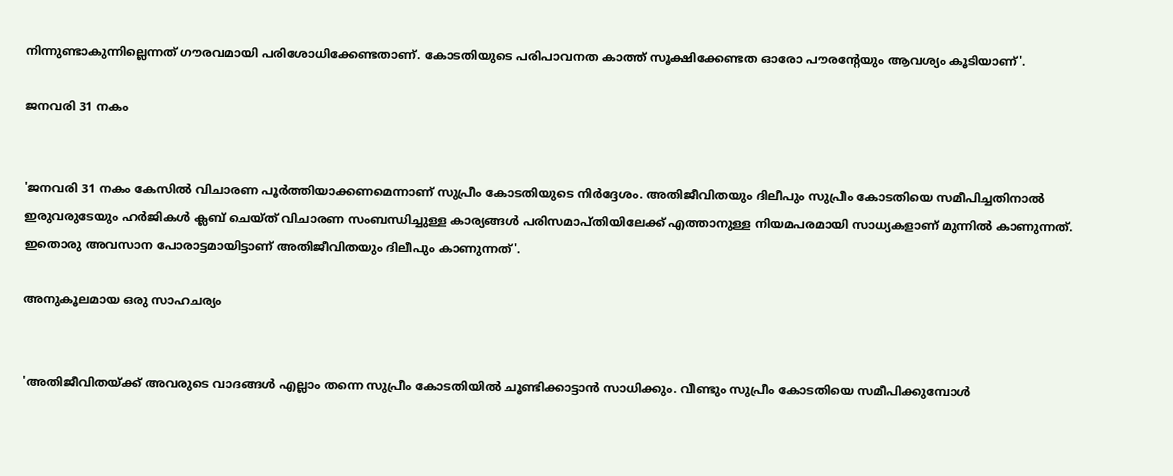നിന്നുണ്ടാകുന്നില്ലെന്നത് ഗൗരവമായി പരിശോധിക്കേണ്ടതാണ്. കോടതിയുടെ പരിപാവനത കാത്ത് സൂക്ഷിക്കേണ്ടത ഓരോ പൗരന്റേയും ആവശ്യം കൂടിയാണ്'.

ജനവരി 31 നകം


'ജനവരി 31 നകം കേസിൽ വിചാരണ പൂർത്തിയാക്കണമെന്നാണ് സുപ്രീം കോടതിയുടെ നിർദ്ദേശം. അതിജീവിതയും ദിലീപും സുപ്രീം കോടതിയെ സമീപിച്ചതിനാൽ ഇരുവരുടേയും ഹർജികൾ ക്ലബ് ചെയ്ത് വിചാരണ സംബന്ധിച്ചുള്ള കാര്യങ്ങൾ പരിസമാപ്തിയിലേക്ക് എത്താനുള്ള നിയമപരമായി സാധ്യകളാണ് മുന്നിൽ കാണുന്നത്. ഇതൊരു അവസാന പോരാട്ടമായിട്ടാണ് അതിജീവിതയും ദിലീപും കാണുന്നത്'.

അനുകൂലമായ ഒരു സാഹചര്യം


'അതിജീവിതയ്ക്ക് അവരുടെ വാദങ്ങൾ എല്ലാം തന്നെ സുപ്രീം കോടതിയിൽ ചൂണ്ടിക്കാട്ടാൻ സാധിക്കും. വീണ്ടും സുപ്രീം കോടതിയെ സമീപിക്കുമ്പോൾ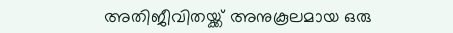അതിജീവിതയ്ക്ക് അനുകൂലമായ ഒരു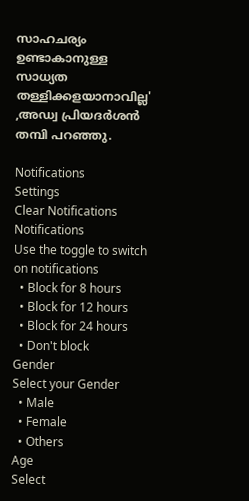സാഹചര്യം ഉണ്ടാകാനുള്ള സാധ്യത തള്ളിക്കളയാനാവില്ല' ,അഡ്വ പ്രിയദർശൻ തമ്പി പറഞ്ഞു.

Notifications
Settings
Clear Notifications
Notifications
Use the toggle to switch on notifications
  • Block for 8 hours
  • Block for 12 hours
  • Block for 24 hours
  • Don't block
Gender
Select your Gender
  • Male
  • Female
  • Others
Age
Select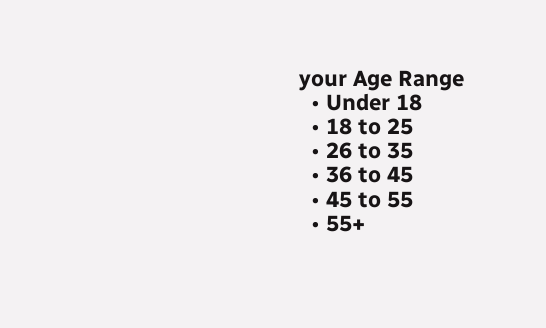your Age Range
  • Under 18
  • 18 to 25
  • 26 to 35
  • 36 to 45
  • 45 to 55
  • 55+